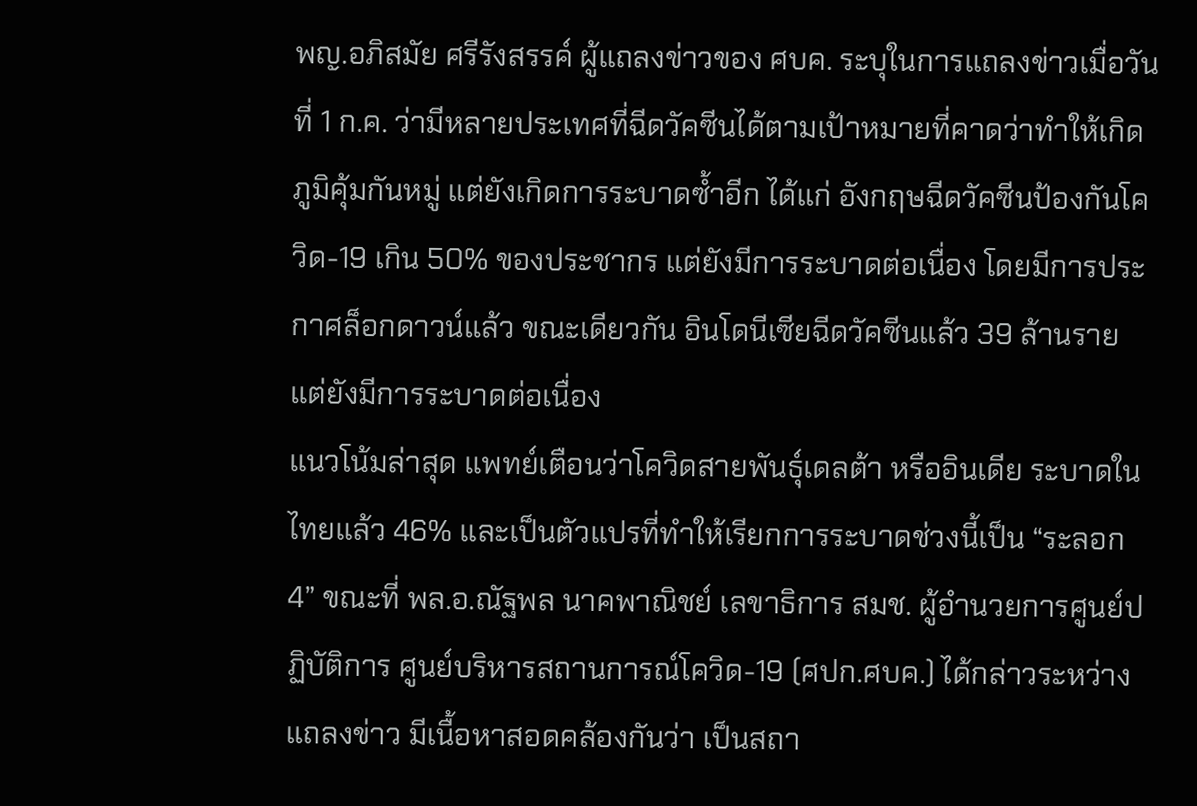พญ.อภิสมัย ศรีรังสรรค์ ผู้แถลงข่าวของ ศบค. ระบุในการแถลงข่าวเมื่อวันที่ 1 ก.ค. ว่ามีหลายประเทศที่ฉีดวัคซีนได้ตามเป้าหมายที่คาดว่าทำให้เกิดภูมิคุ้มกันหมู่ แต่ยังเกิดการระบาดซ้ำอีก ได้แก่ อังกฤษฉีดวัคซีนป้องกันโควิด-19 เกิน 50% ของประชากร แต่ยังมีการระบาดต่อเนื่อง โดยมีการประกาศล็อกดาวน์แล้ว ขณะเดียวกัน อินโดนีเซียฉีดวัคซีนแล้ว 39 ล้านราย แต่ยังมีการระบาดต่อเนื่อง
แนวโน้มล่าสุด แพทย์เตือนว่าโควิดสายพันธุ์เดลต้า หรืออินเดีย ระบาดในไทยแล้ว 46% และเป็นตัวแปรที่ทำให้เรียกการระบาดช่วงนี้เป็น “ระลอก 4” ขณะที่ พล.อ.ณัฐพล นาคพาณิชย์ เลขาธิการ สมช. ผู้อำนวยการศูนย์ปฏิบัติการ ศูนย์บริหารสถานการณ์โควิด-19 (ศปก.ศบค.) ได้กล่าวระหว่างแถลงข่าว มีเนื้อหาสอดคล้องกันว่า เป็นสถา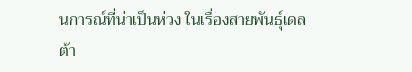นการณ์ที่น่าเป็นห่วง ในเรื่องสายพันธุ์เดลต้า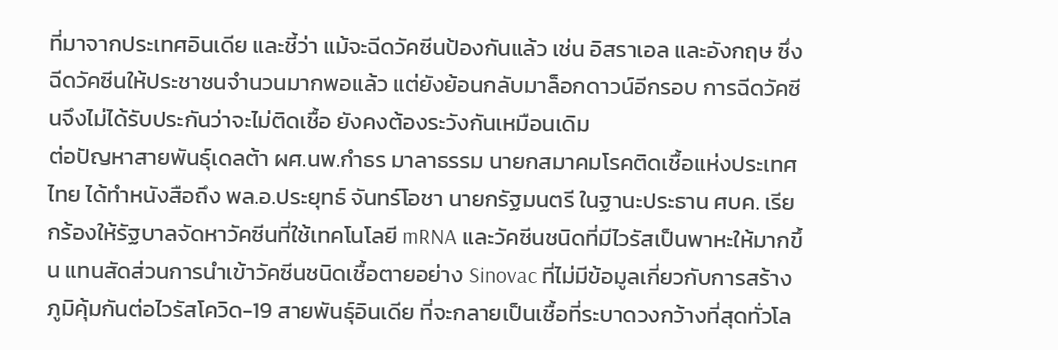ที่มาจากประเทศอินเดีย และชี้ว่า แม้จะฉีดวัคซีนป้องกันแล้ว เช่น อิสราเอล และอังกฤษ ซึ่งฉีดวัคซีนให้ประชาชนจำนวนมากพอแล้ว แต่ยังย้อนกลับมาล็อกดาวน์อีกรอบ การฉีดวัคซีนจึงไม่ได้รับประกันว่าจะไม่ติดเชื้อ ยังคงต้องระวังกันเหมือนเดิม
ต่อปัญหาสายพันธุ์เดลต้า ผศ.นพ.กำธร มาลาธรรม นายกสมาคมโรคติดเชื้อแห่งประเทศไทย ได้ทำหนังสือถึง พล.อ.ประยุทธ์ จันทร์โอชา นายกรัฐมนตรี ในฐานะประธาน ศบค. เรียกร้องให้รัฐบาลจัดหาวัคซีนที่ใช้เทคโนโลยี mRNA และวัคซีนชนิดที่มีไวรัสเป็นพาหะให้มากขึ้น แทนสัดส่วนการนำเข้าวัคซีนชนิดเชื้อตายอย่าง Sinovac ที่ไม่มีข้อมูลเกี่ยวกับการสร้างภูมิคุ้มกันต่อไวรัสโควิด-19 สายพันธุ์อินเดีย ที่จะกลายเป็นเชื้อที่ระบาดวงกว้างที่สุดทั่วโล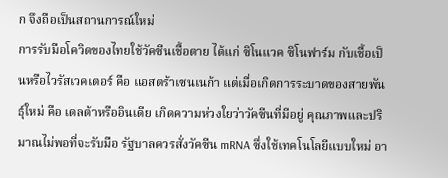ก จึงถือเป็นสถานการณ์ใหม่
การรับมือโควิดของไทยใช้วัคซีนเชื้อตาย ได้แก่ ซิโนแวค ซิโนฟาร์ม กับเชื้อเป็นหรือไวรัสเวคเตอร์ คือ แอสตร้าเซนเนก้า แต่เมื่อเกิดการระบาดของสายพันธุ์ใหม่ คือ เดลต้าหรืออินเดีย เกิดความห่วงใยว่าวัคซีนที่มีอยู่ คุณภาพและปริมาณไม่พอที่จะรับมือ รัฐบาลควรสั่งวัคซีน mRNA ซึ่งใช้เทคโนโลยีแบบใหม่ อา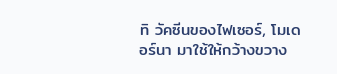ทิ วัคซีนของไฟเซอร์, โมเดอร์นา มาใช้ให้กว้างขวาง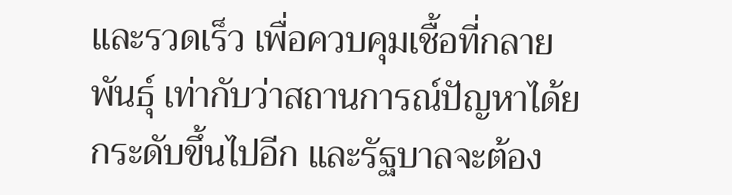และรวดเร็ว เพื่อควบคุมเชื้อที่กลายพันธุ์ เท่ากับว่าสถานการณ์ปัญหาได้ยกระดับขึ้นไปอีก และรัฐบาลจะต้อง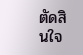ตัดสินใจ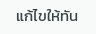แก้ไขให้ทัน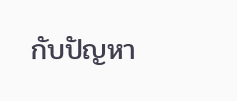กับปัญหา